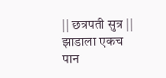|| छत्रपती सुत्र ||
झाडाला एकच पान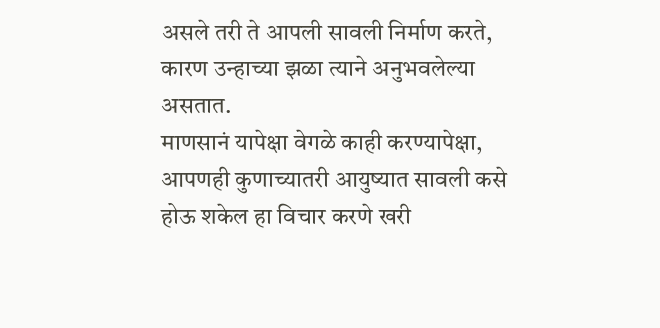असले तरी ते आपली सावली निर्माण करते,
कारण उन्हाच्या झळा त्याने अनुभवलेल्या असतात.
माणसानं यापेक्षा वेगळे काही करण्यापेक्षा,
आपणही कुणाच्यातरी आयुष्यात सावली कसे होऊ शकेल हा विचार करणे खरी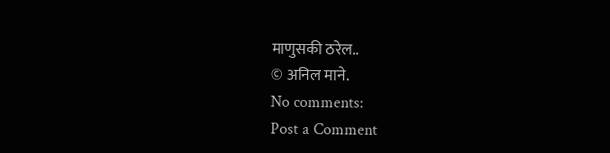माणुसकी ठरेल..
© अनिल माने.
No comments:
Post a Comment